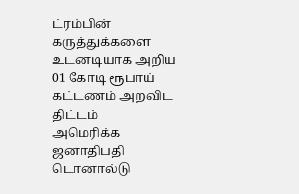ட்ரம்பின் கருத்துக்களை உடனடியாக அறிய 01 கோடி ரூபாய் கட்டணம் அறவிட திட்டம்
அமெரிக்க ஜனாதிபதி டொனால்டு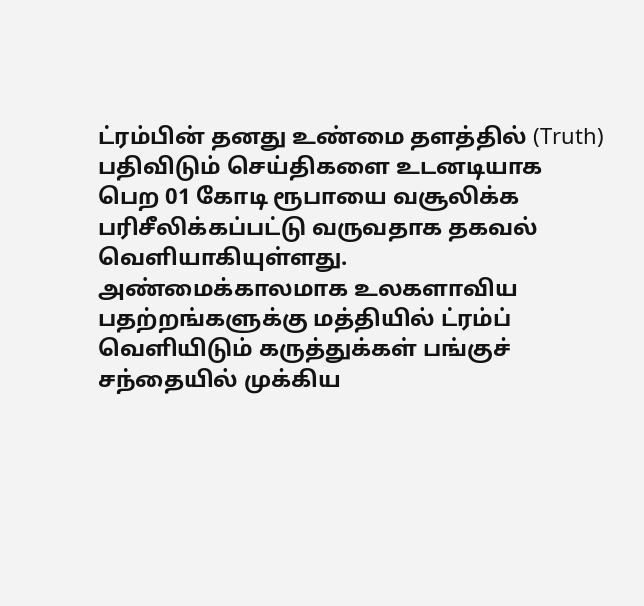ட்ரம்பின் தனது உண்மை தளத்தில் (Truth) பதிவிடும் செய்திகளை உடனடியாக பெற 01 கோடி ரூபாயை வசூலிக்க பரிசீலிக்கப்பட்டு வருவதாக தகவல் வெளியாகியுள்ளது.
அண்மைக்காலமாக உலகளாவிய பதற்றங்களுக்கு மத்தியில் ட்ரம்ப் வெளியிடும் கருத்துக்கள் பங்குச் சந்தையில் முக்கிய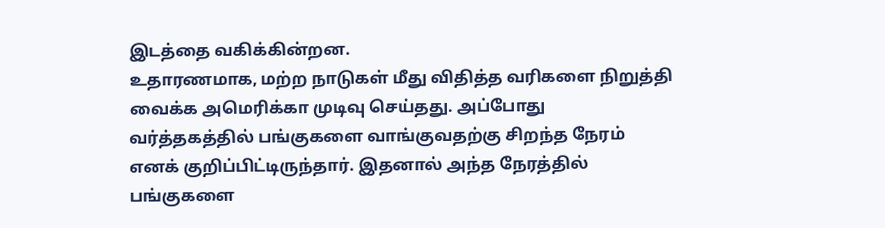இடத்தை வகிக்கின்றன.
உதாரணமாக, மற்ற நாடுகள் மீது விதித்த வரிகளை நிறுத்தி வைக்க அமெரிக்கா முடிவு செய்தது. அப்போது வர்த்தகத்தில் பங்குகளை வாங்குவதற்கு சிறந்த நேரம் எனக் குறிப்பிட்டிருந்தார். இதனால் அந்த நேரத்தில் பங்குகளை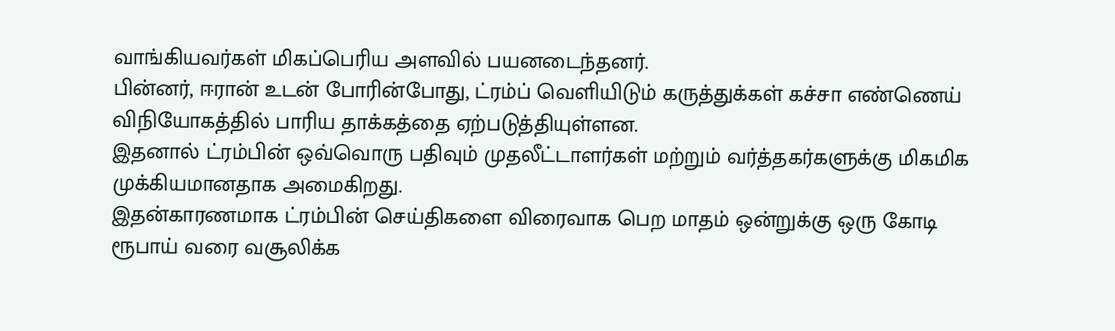வாங்கியவர்கள் மிகப்பெரிய அளவில் பயனடைந்தனர்.
பின்னர், ஈரான் உடன் போரின்போது, ட்ரம்ப் வெளியிடும் கருத்துக்கள் கச்சா எண்ணெய் விநியோகத்தில் பாரிய தாக்கத்தை ஏற்படுத்தியுள்ளன.
இதனால் ட்ரம்பின் ஒவ்வொரு பதிவும் முதலீட்டாளர்கள் மற்றும் வர்த்தகர்களுக்கு மிகமிக முக்கியமானதாக அமைகிறது.
இதன்காரணமாக ட்ரம்பின் செய்திகளை விரைவாக பெற மாதம் ஒன்றுக்கு ஒரு கோடி ரூபாய் வரை வசூலிக்க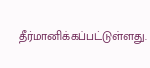தீர்மானிக்கப்பட்டுள்ளது.